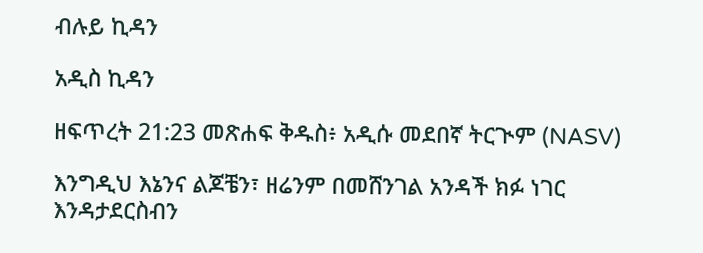ብሉይ ኪዳን

አዲስ ኪዳን

ዘፍጥረት 21:23 መጽሐፍ ቅዱስ፥ አዲሱ መደበኛ ትርጒም (NASV)

እንግዲህ እኔንና ልጆቼን፣ ዘሬንም በመሸንገል አንዳች ክፉ ነገር እንዳታደርስብን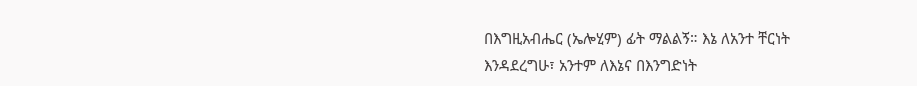በእግዚአብሔር (ኤሎሂም) ፊት ማልልኝ። እኔ ለአንተ ቸርነት እንዳደረግሁ፣ አንተም ለእኔና በእንግድነት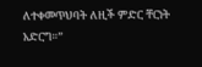ለተቀመጥህባት ለዚች ምድር ቸርነት አድርግ።”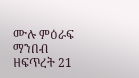ሙሉ ምዕራፍ ማንበብ ዘፍጥረት 21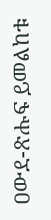ዐውደ-ጽሑፍ ይመልከቱ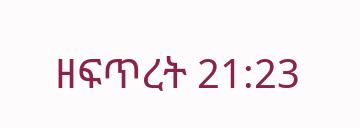ዘፍጥረት 21:23